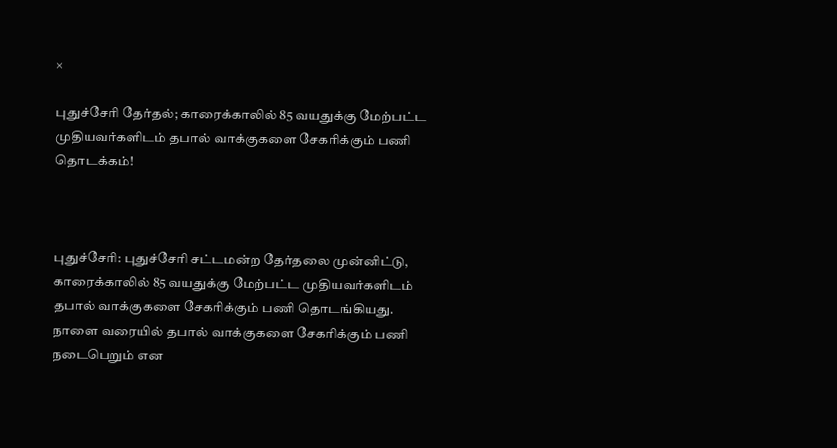×

புதுச்சேரி தேர்தல்; காரைக்காலில் 85 வயதுக்கு மேற்பட்ட முதியவர்களிடம் தபால் வாக்குகளை சேகரிக்கும் பணி தொடக்கம்!



புதுச்சேரி: புதுச்சேரி சட்டமன்ற தேர்தலை முன்னிட்டு, காரைக்காலில் 85 வயதுக்கு மேற்பட்ட முதியவர்களிடம் தபால் வாக்குகளை சேகரிக்கும் பணி தொடங்கியது. நாளை வரையில் தபால் வாக்குகளை சேகரிக்கும் பணி நடைபெறும் என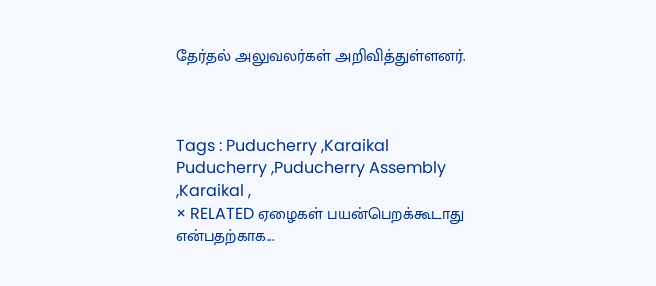தேர்தல் அலுவலர்கள் அறிவித்துள்ளனர்.



Tags : Puducherry ,Karaikal Puducherry ,Puducherry Assembly ,Karaikal ,
× RELATED ஏழைகள் பயன்பெறக்கூடாது என்பதற்காக...